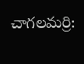చాగలమర్రి: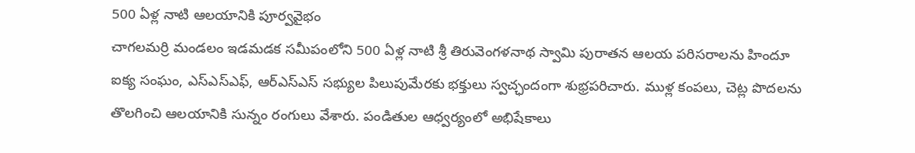500 ఏళ్ల నాటి ఆలయానికి పూర్వవైభం
చాగలమర్రి మండలం ఇడమడక సమీపంలోని 500 ఏళ్ల నాటి శ్రీ తిరువెంగళనాథ స్వామి పురాతన ఆలయ పరిసరాలను హిందూ ఐక్య సంఘం, ఎస్ఎస్ఎఫ్, ఆర్ఎస్ఎస్ సభ్యుల పిలుపుమేరకు భక్తులు స్వచ్ఛందంగా శుభ్రపరిచారు. ముళ్ల కంపలు, చెట్ల పొదలను తొలగించి ఆలయానికి సున్నం రంగులు వేశారు. పండితుల ఆధ్వర్యంలో అభిషేకాలు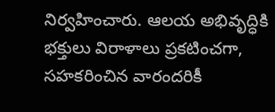నిర్వహించారు. ఆలయ అభివృద్ధికి భక్తులు విరాళాలు ప్రకటించగా, సహకరించిన వారందరికీ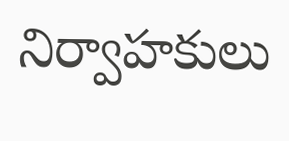నిర్వాహకులు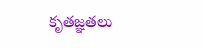కృతజ్ఞతలు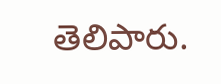తెలిపారు.